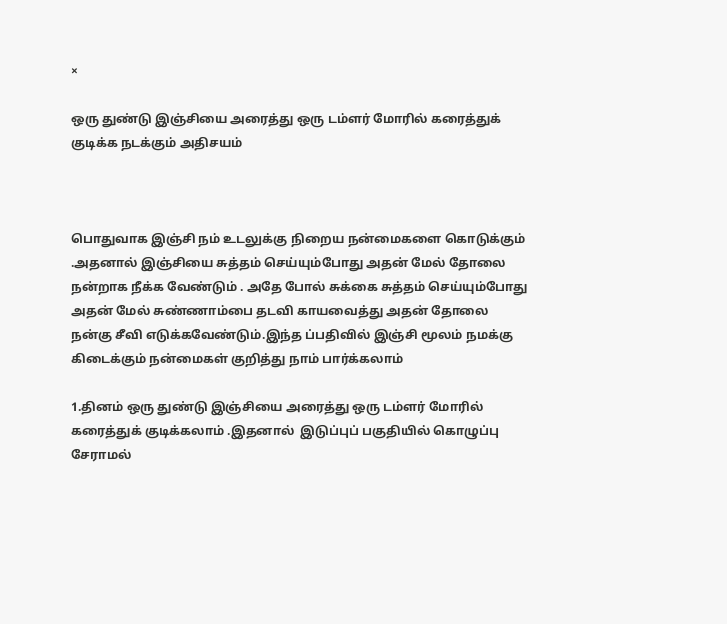×

ஒரு துண்டு இஞ்சியை அரைத்து ஒரு டம்ளர் மோரில் கரைத்துக் குடிக்க நடக்கும் அதிசயம்



பொதுவாக இஞ்சி நம் உடலுக்கு நிறைய நன்மைகளை கொடுக்கும் .அதனால் இஞ்சியை சுத்தம் செய்யும்போது அதன் மேல் தோலை நன்றாக நீக்க வேண்டும் . அதே போல் சுக்கை சுத்தம் செய்யும்போது அதன் மேல் சுண்ணாம்பை தடவி காயவைத்து அதன் தோலை நன்கு சீவி எடுக்கவேண்டும்.இந்த ப்பதிவில் இஞ்சி மூலம் நமக்கு கிடைக்கும் நன்மைகள் குறித்து நாம் பார்க்கலாம்

1.தினம் ஒரு துண்டு இஞ்சியை அரைத்து ஒரு டம்ளர் மோரில் கரைத்துக் குடிக்கலாம் .இதனால்  இடுப்புப் பகுதியில் கொழுப்பு சேராமல்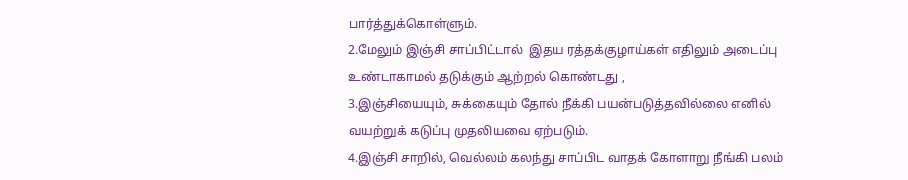பார்த்துக்கொள்ளும்.
2.மேலும் இஞ்சி சாப்பிட்டால்  இதய ரத்தக்குழாய்கள் எதிலும் அடைப்பு உண்டாகாமல் தடுக்கும் ஆற்றல் கொண்டது ,
3.இஞ்சியையும், சுக்கையும் தோல் நீக்கி பயன்படுத்தவில்லை எனில்  வயற்றுக் கடுப்பு முதலியவை ஏற்படும்.
4.இஞ்சி சாறில், வெல்லம் கலந்து சாப்பிட வாதக் கோளாறு நீங்கி பலம்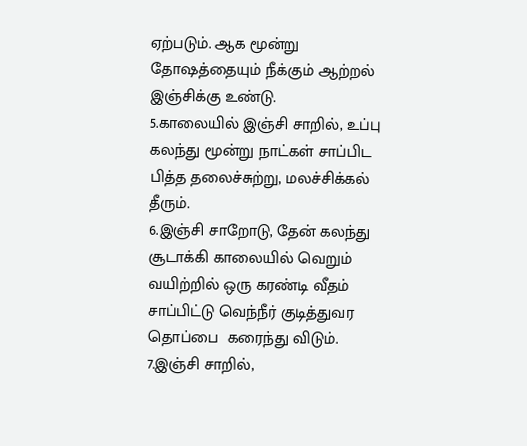ஏற்படும். ஆக மூன்று தோஷத்தையும் நீக்கும் ஆற்றல் இஞ்சிக்கு உண்டு.
5.காலையில் இஞ்சி சாறில், உப்பு கலந்து மூன்று நாட்கள் சாப்பிட பித்த தலைச்சுற்று, மலச்சிக்கல் தீரும்.
6.இஞ்சி சாறோடு, தேன் கலந்து சூடாக்கி காலையில் வெறும் வயிற்றில் ஒரு கரண்டி வீதம் சாப்பிட்டு வெந்நீர் குடித்துவர தொப்பை  கரைந்து விடும்.
7.இஞ்சி சாறில்,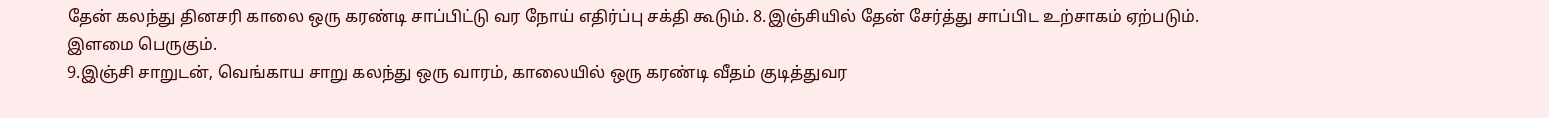தேன் கலந்து தினசரி காலை ஒரு கரண்டி சாப்பிட்டு வர நோய் எதிர்ப்பு சக்தி கூடும். 8.இஞ்சியில் தேன் சேர்த்து சாப்பிட உற்சாகம் ஏற்படும். இளமை பெருகும்.
9.இஞ்சி சாறுடன், வெங்காய சாறு கலந்து ஒரு வாரம், காலையில் ஒரு கரண்டி வீதம் குடித்துவர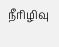நீரிழிவு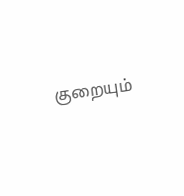குறையும்